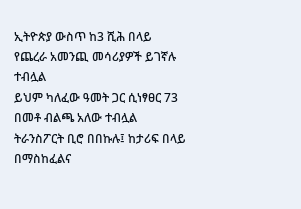ኢትዮጵያ ውስጥ ከ3 ሺሕ በላይ የጨረራ አመንጪ መሳሪያዎች ይገኛሉ ተብሏል
ይህም ካለፈው ዓመት ጋር ሲነፃፀር 73 በመቶ ብልጫ አለው ተብሏል
ትራንስፖርት ቢሮ በበኩሉ፤ ከታሪፍ በላይ በማስከፈልና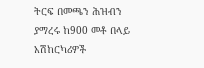ትርፍ በመጫን ሕዝብን ያማረሩ ከ900 መቶ በላይ አሽከርካሪዎች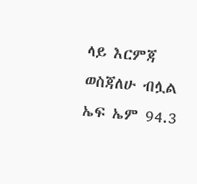ላይ እርምጃ ወስጃለሁ ብሏል
ኤፍ ኤም 94.3